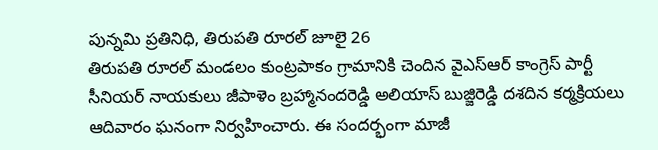పున్నమి ప్రతినిధి, తిరుపతి రూరల్ జూలై 26
తిరుపతి రూరల్ మండలం కుంట్రపాకం గ్రామానికి చెందిన వైఎస్ఆర్ కాంగ్రెస్ పార్టీ సీనియర్ నాయకులు జీపాళెం బ్రహ్మానందరెడ్డి అలియాస్ బుజ్జిరెడ్డి దశదిన కర్మక్రియలు ఆదివారం ఘనంగా నిర్వహించారు. ఈ సందర్భంగా మాజీ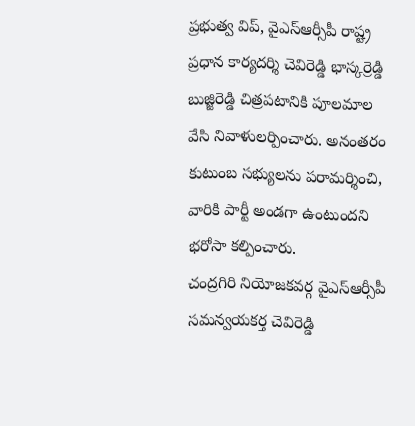ప్రభుత్వ విప్, వైఎస్ఆర్సీపీ రాష్ట్ర ప్రధాన కార్యదర్శి చెవిరెడ్డి భాస్కర్రెడ్డి బుజ్జిరెడ్డి చిత్రపటానికి పూలమాల వేసి నివాళులర్పించారు. అనంతరం కుటుంబ సభ్యులను పరామర్శించి, వారికి పార్టీ అండగా ఉంటుందని భరోసా కల్పించారు.
చంద్రగిరి నియోజకవర్గ వైఎస్ఆర్సీపీ సమన్వయకర్త చెవిరెడ్డి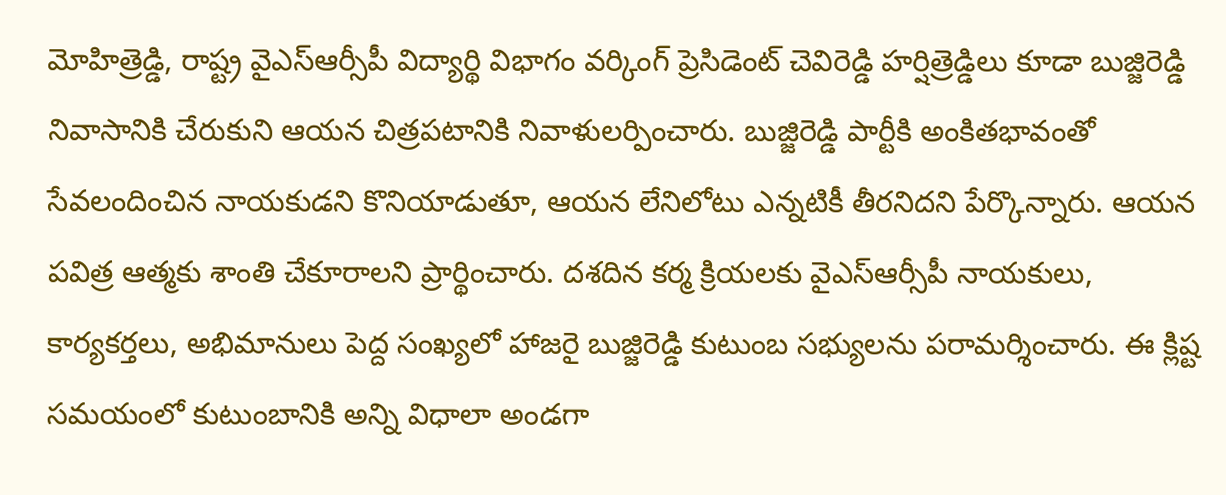మోహిత్రెడ్డి, రాష్ట్ర వైఎస్ఆర్సీపీ విద్యార్థి విభాగం వర్కింగ్ ప్రెసిడెంట్ చెవిరెడ్డి హర్షిత్రెడ్డిలు కూడా బుజ్జిరెడ్డి నివాసానికి చేరుకుని ఆయన చిత్రపటానికి నివాళులర్పించారు. బుజ్జిరెడ్డి పార్టీకి అంకితభావంతో సేవలందించిన నాయకుడని కొనియాడుతూ, ఆయన లేనిలోటు ఎన్నటికీ తీరనిదని పేర్కొన్నారు. ఆయన పవిత్ర ఆత్మకు శాంతి చేకూరాలని ప్రార్థించారు. దశదిన కర్మ క్రియలకు వైఎస్ఆర్సీపీ నాయకులు, కార్యకర్తలు, అభిమానులు పెద్ద సంఖ్యలో హాజరై బుజ్జిరెడ్డి కుటుంబ సభ్యులను పరామర్శించారు. ఈ క్లిష్ట సమయంలో కుటుంబానికి అన్ని విధాలా అండగా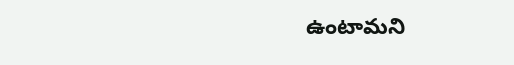ఉంటామని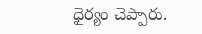ధైర్యం చెప్పారు.